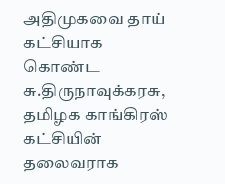அதிமுகவை தாய் கட்சியாக கொண்ட சு.திருநாவுக்கரசு, தமிழக காங்கிரஸ் கட்சியின் தலைவராக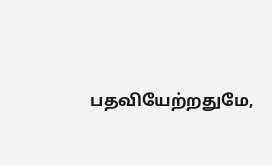பதவியேற்றதுமே,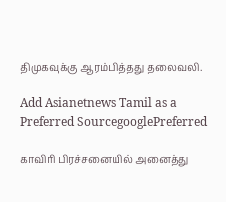திமுகவுக்கு ஆரம்பித்தது தலைவலி.

Add Asianetnews Tamil as a Preferred SourcegooglePreferred

காவிரி பிரச்சனையில் அனைத்து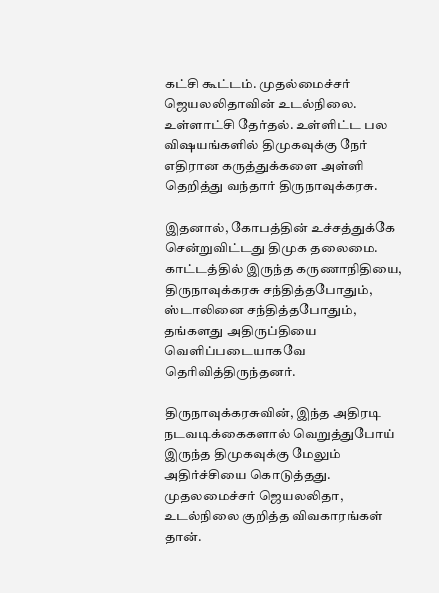கட்சி கூட்டம். முதல்மைச்சர் ஜெயலலிதாவின் உடல்நிலை. உள்ளாட்சி தேர்தல். உள்ளிட்ட பல விஷயங்களில் திமுகவுக்கு நேர் எதிரான கருத்துக்களை அள்ளி தெறித்து வந்தார் திருநாவுக்கரசு.

இதனால், கோபத்தின் உச்சத்துக்கே சென்றுவிட்டது திமுக தலைமை. காட்டத்தில் இருந்த கருணாநிதியை, திருநாவுக்கரசு சந்தித்தபோதும், ஸ்டாலினை சந்தித்தபோதும், தங்களது அதிருப்தியை வெளிப்படையாகவே தெரிவித்திருந்தனர்.

திருநாவுக்கரசுவின், இந்த அதிரடி நடவடிக்கைகளால் வெறுத்துபோய் இருந்த திமுகவுக்கு மேலும் அதிர்ச்சியை கொடுத்தது. முதலமைச்சர் ஜெயலலிதா, உடல்நிலை குறித்த விவகாரங்கள் தான்.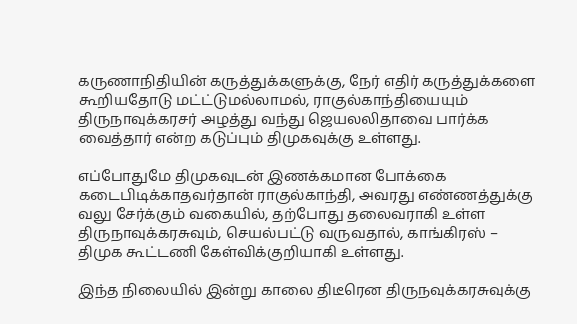கருணாநிதியின் கருத்துக்களுக்கு, நேர் எதிர் கருத்துக்களை கூறியதோடு மட்ட்டுமல்லாமல், ராகுல்காந்தியையும் திருநாவுக்கரசர் அழத்து வந்து ஜெயலலிதாவை பார்க்க வைத்தார் என்ற கடுப்பும் திமுகவுக்கு உள்ளது.

எப்போதுமே திமுகவுடன் இணக்கமான போக்கை கடைபிடிக்காதவர்தான் ராகுல்காந்தி, அவரது எண்ணத்துக்கு வலு சேர்க்கும் வகையில், தற்போது தலைவராகி உள்ள திருநாவுக்கரசுவும், செயல்பட்டு வருவதால், காங்கிரஸ் – திமுக கூட்டணி கேள்விக்குறியாகி உள்ளது.

இந்த நிலையில் இன்று காலை திடீரென திருநவுக்கரசுவுக்கு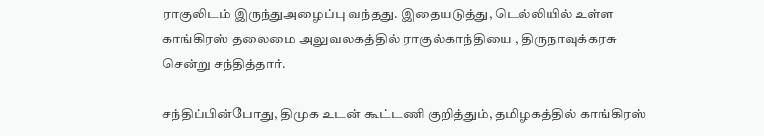ராகுலிடம் இருந்துஅழைப்பு வந்தது. இதையடுத்து, டெல்லியில் உள்ள காங்கிரஸ் தலைமை அலுவலகத்தில் ராகுல்காந்தியை , திருநாவுக்கரசு சென்று சந்தித்தார்.

சந்திப்பின்போது, திமுக உடன் கூட்டணி குறித்தும், தமிழகத்தில் காங்கிரஸ்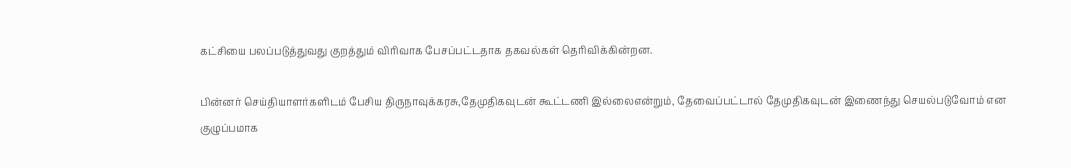கட்சியை பலப்படுத்துவது குறத்தும் விரிவாக பேசப்பட்டதாக தகவல்கள் தெரிவிக்கின்றன.

பின்னர் செய்தியாளர்களிடம் பேசிய திருநாவுக்கரசு,தேமுதிகவுடன் கூட்டணி இல்லைஎன்றும், தேவைப்பட்டால் தேமுதிகவுடன் இணைந்து செயல்படுவோம் என குழுப்பமாக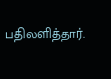பதிலளித்தார்.